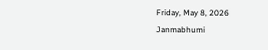Friday, May 8, 2026
Janmabhumi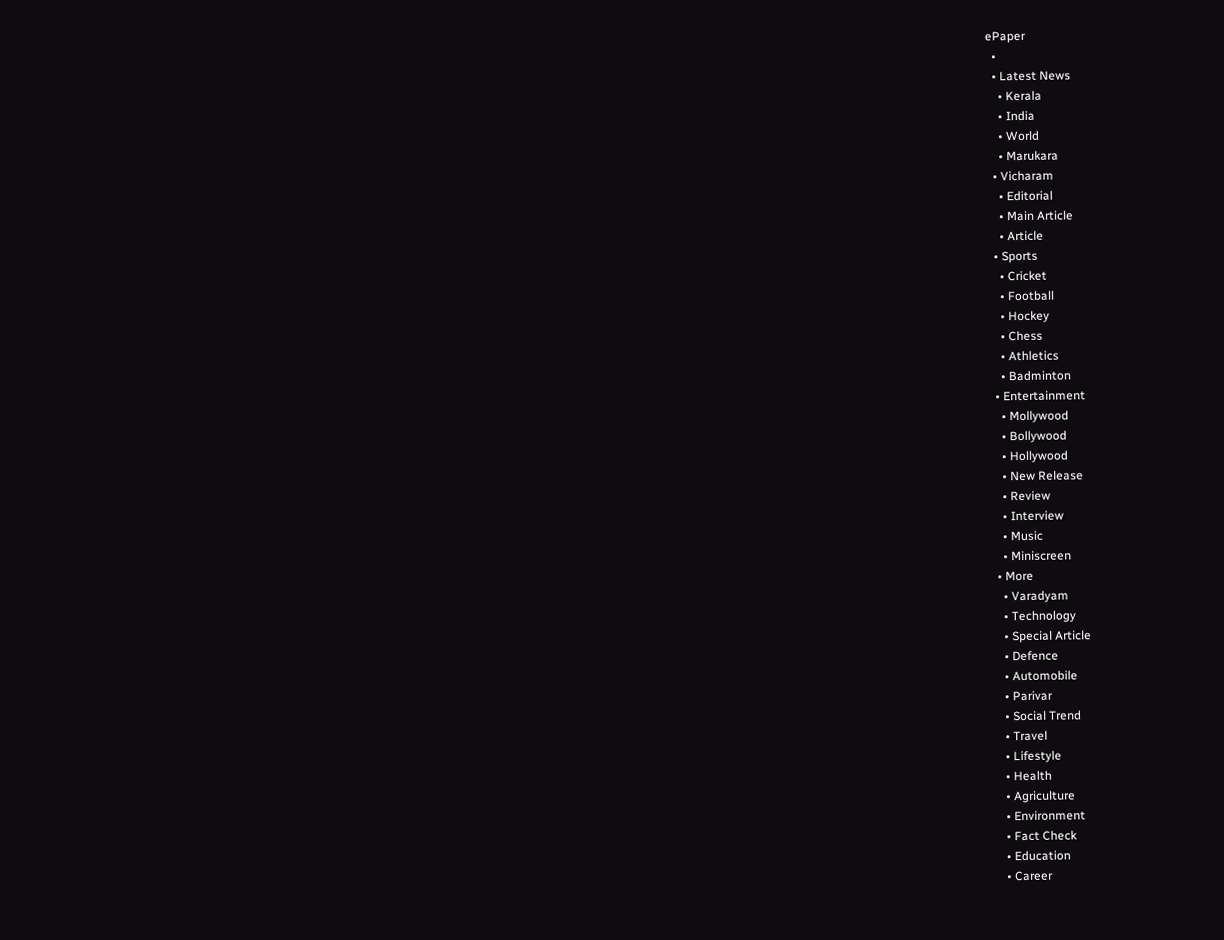ePaper
  •
  • Latest News
    • Kerala
    • India
    • World
    • Marukara
  • Vicharam
    • Editorial
    • Main Article
    • Article
  • Sports
    • Cricket
    • Football
    • Hockey
    • Chess
    • Athletics
    • Badminton
  • Entertainment
    • Mollywood
    • Bollywood
    • Hollywood
    • New Release
    • Review
    • Interview
    • Music
    • Miniscreen
  • More
    • Varadyam
    • Technology
    • Special Article
    • Defence
    • Automobile
    • Parivar
    • Social Trend
    • Travel
    • Lifestyle
    • Health
    • Agriculture
    • Environment
    • Fact Check
    • Education
    • Career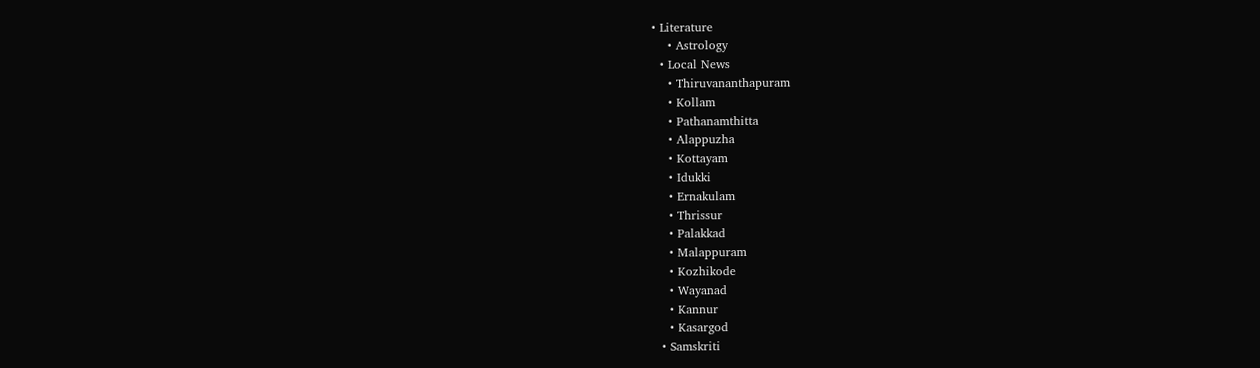• Literature
    • Astrology
  • Local News
    • Thiruvananthapuram
    • Kollam
    • Pathanamthitta
    • Alappuzha
    • Kottayam
    • Idukki
    • Ernakulam
    • Thrissur
    • Palakkad
    • Malappuram
    • Kozhikode
    • Wayanad
    • Kannur
    • Kasargod
  • Samskriti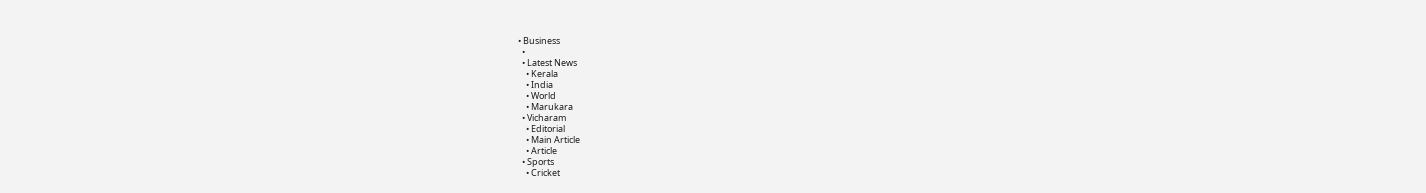• Business
  •
  • Latest News
    • Kerala
    • India
    • World
    • Marukara
  • Vicharam
    • Editorial
    • Main Article
    • Article
  • Sports
    • Cricket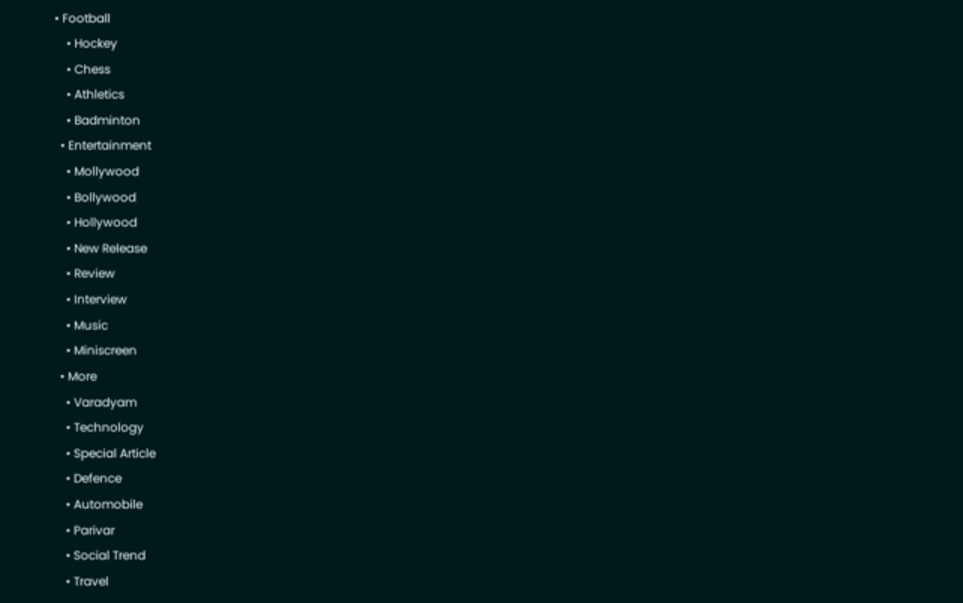• Football
    • Hockey
    • Chess
    • Athletics
    • Badminton
  • Entertainment
    • Mollywood
    • Bollywood
    • Hollywood
    • New Release
    • Review
    • Interview
    • Music
    • Miniscreen
  • More
    • Varadyam
    • Technology
    • Special Article
    • Defence
    • Automobile
    • Parivar
    • Social Trend
    • Travel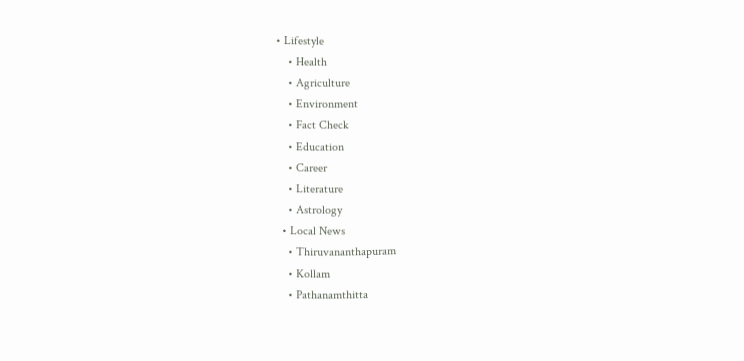• Lifestyle
    • Health
    • Agriculture
    • Environment
    • Fact Check
    • Education
    • Career
    • Literature
    • Astrology
  • Local News
    • Thiruvananthapuram
    • Kollam
    • Pathanamthitta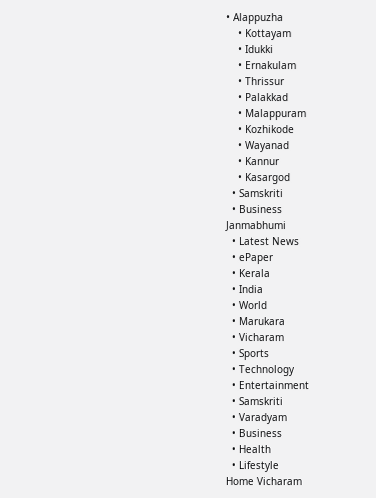• Alappuzha
    • Kottayam
    • Idukki
    • Ernakulam
    • Thrissur
    • Palakkad
    • Malappuram
    • Kozhikode
    • Wayanad
    • Kannur
    • Kasargod
  • Samskriti
  • Business
Janmabhumi
  • Latest News
  • ePaper
  • Kerala
  • India
  • World
  • Marukara
  • Vicharam
  • Sports
  • Technology
  • Entertainment
  • Samskriti
  • Varadyam
  • Business
  • Health
  • Lifestyle
Home Vicharam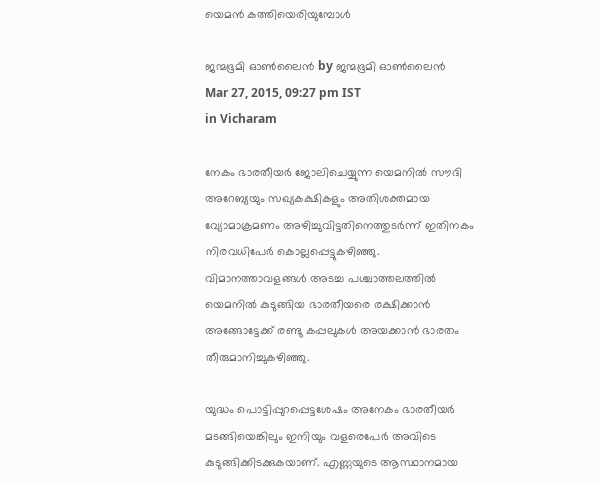യെമന്‍ കത്തിയെരിയുമ്പോള്‍

ജന്മഭൂമി ഓണ്‍ലൈന്‍ by ജന്മഭൂമി ഓണ്‍ലൈന്‍
Mar 27, 2015, 09:27 pm IST
in Vicharam

നേകം ഭാരതീയര്‍ ജോലിചെയ്യുന്ന യെമനില്‍ സൗദി അറേബ്യയും സഖ്യകക്ഷികളും അതിശക്തമായ വ്യോമാക്രമണം അഴിച്ചുവിട്ടതിനെത്തുടര്‍ന്ന് ഇതിനകം നിരവധിപേര്‍ കൊല്ലപ്പെട്ടുകഴിഞ്ഞു. വിമാനത്താവളങ്ങള്‍ അടച്ച പശ്ചാത്തലത്തില്‍ യെമനില്‍ കുടുങ്ങിയ ഭാരതീയരെ രക്ഷിക്കാന്‍ അങ്ങോട്ടേക്ക് രണ്ടു കപ്പലുകള്‍ അയക്കാന്‍ ഭാരതം തീരുമാനിച്ചുകഴിഞ്ഞു.

യുദ്ധം പൊട്ടിപ്പുറപ്പെട്ടശേഷം അനേകം ഭാരതീയര്‍ മടങ്ങിയെങ്കിലും ഇനിയും വളരെപേര്‍ അവിടെ കുടുങ്ങിക്കിടക്കുകയാണ്. എണ്ണയുടെ ആസ്ഥാനമായ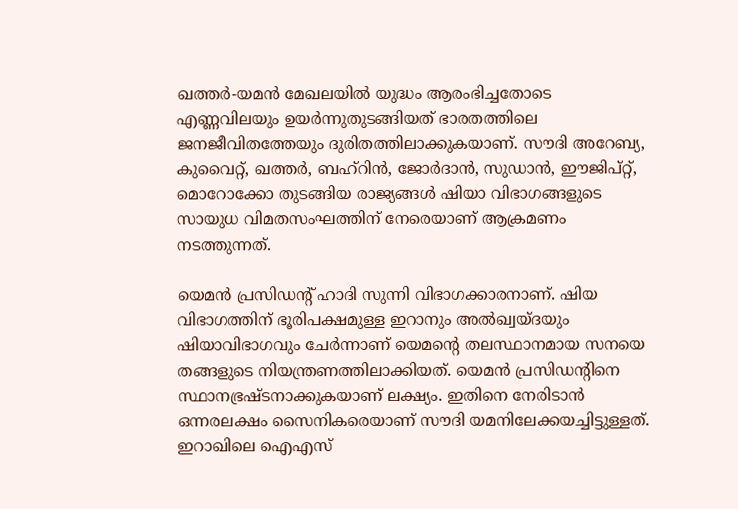ഖത്തര്‍-യമന്‍ മേഖലയില്‍ യുദ്ധം ആരംഭിച്ചതോടെ എണ്ണവിലയും ഉയര്‍ന്നുതുടങ്ങിയത് ഭാരതത്തിലെ ജനജീവിതത്തേയും ദുരിതത്തിലാക്കുകയാണ്. സൗദി അറേബ്യ, കുവൈറ്റ്, ഖത്തര്‍, ബഹ്‌റിന്‍, ജോര്‍ദാന്‍, സുഡാന്‍, ഈജിപ്റ്റ്, മൊറോക്കോ തുടങ്ങിയ രാജ്യങ്ങള്‍ ഷിയാ വിഭാഗങ്ങളുടെ സായുധ വിമതസംഘത്തിന് നേരെയാണ് ആക്രമണം നടത്തുന്നത്.

യെമന്‍ പ്രസിഡന്റ് ഹാദി സുന്നി വിഭാഗക്കാരനാണ്. ഷിയ വിഭാഗത്തിന് ഭൂരിപക്ഷമുള്ള ഇറാനും അല്‍ഖ്വയ്ദയും ഷിയാവിഭാഗവും ചേര്‍ന്നാണ് യെമന്റെ തലസ്ഥാനമായ സനയെ തങ്ങളുടെ നിയന്ത്രണത്തിലാക്കിയത്. യെമന്‍ പ്രസിഡന്റിനെ സ്ഥാനഭ്രഷ്ടനാക്കുകയാണ് ലക്ഷ്യം. ഇതിനെ നേരിടാന്‍ ഒന്നരലക്ഷം സൈനികരെയാണ് സൗദി യമനിലേക്കയച്ചിട്ടുള്ളത്. ഇറാഖിലെ ഐഎസ്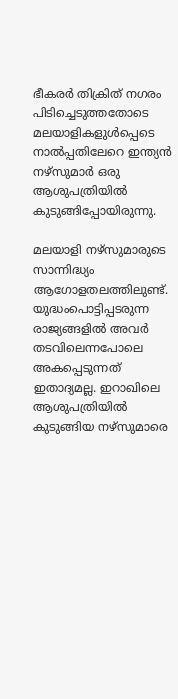ഭീകരര്‍ തിക്രിത് നഗരം പിടിച്ചെടുത്തതോടെ മലയാളികളുള്‍പ്പെടെ നാല്‍പ്പതിലേറെ ഇന്ത്യന്‍ നഴ്‌സുമാര്‍ ഒരു ആശുപത്രിയില്‍ കുടുങ്ങിപ്പോയിരുന്നു.

മലയാളി നഴ്‌സുമാരുടെ സാന്നിദ്ധ്യം ആഗോളതലത്തിലുണ്ട്. യുദ്ധംപൊട്ടിപ്പടരുന്ന രാജ്യങ്ങളില്‍ അവര്‍ തടവിലെന്നപോലെ അകപ്പെടുന്നത് ഇതാദ്യമല്ല. ഇറാഖിലെ ആശുപത്രിയില്‍ കുടുങ്ങിയ നഴ്‌സുമാരെ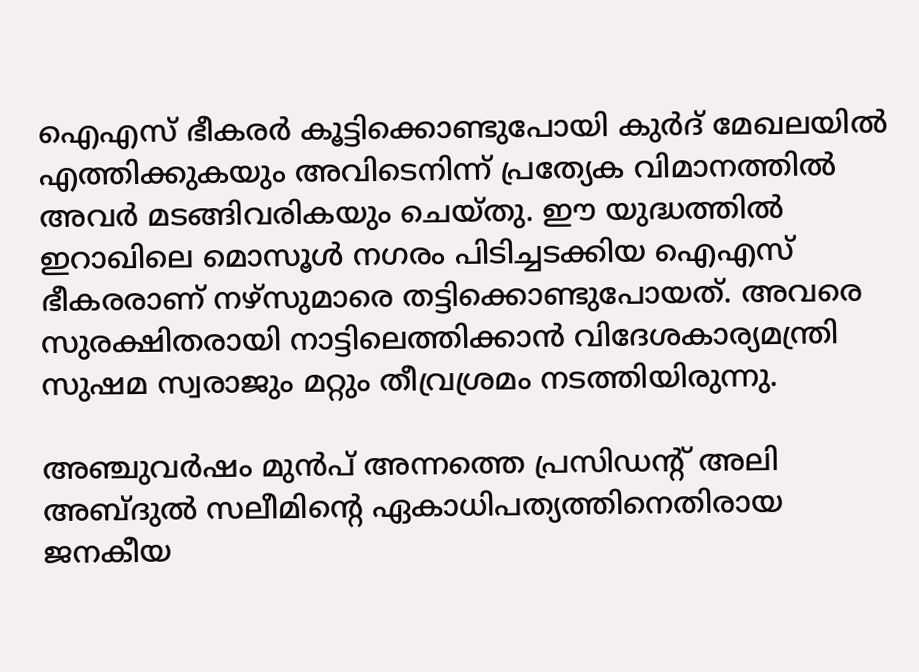ഐഎസ് ഭീകരര്‍ കൂട്ടിക്കൊണ്ടുപോയി കുര്‍ദ് മേഖലയില്‍ എത്തിക്കുകയും അവിടെനിന്ന് പ്രത്യേക വിമാനത്തില്‍ അവര്‍ മടങ്ങിവരികയും ചെയ്തു. ഈ യുദ്ധത്തില്‍ ഇറാഖിലെ മൊസൂള്‍ നഗരം പിടിച്ചടക്കിയ ഐഎസ് ഭീകരരാണ് നഴ്‌സുമാരെ തട്ടിക്കൊണ്ടുപോയത്. അവരെ സുരക്ഷിതരായി നാട്ടിലെത്തിക്കാന്‍ വിദേശകാര്യമന്ത്രി സുഷമ സ്വരാജും മറ്റും തീവ്രശ്രമം നടത്തിയിരുന്നു.

അഞ്ചുവര്‍ഷം മുന്‍പ് അന്നത്തെ പ്രസിഡന്റ് അലി അബ്ദുല്‍ സലീമിന്റെ ഏകാധിപത്യത്തിനെതിരായ ജനകീയ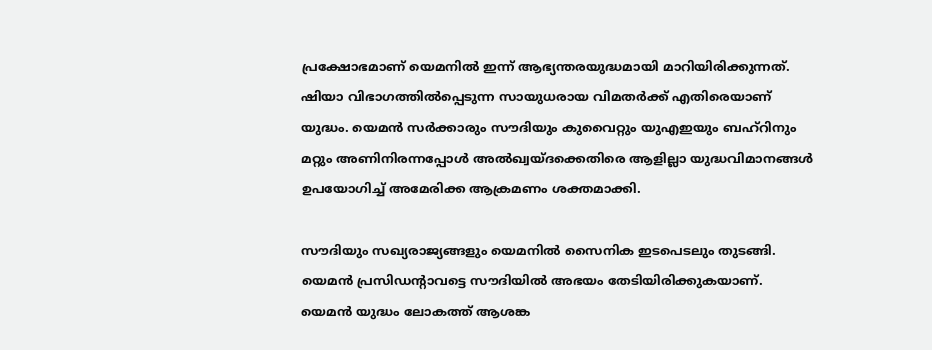പ്രക്ഷോഭമാണ് യെമനില്‍ ഇന്ന് ആഭ്യന്തരയുദ്ധമായി മാറിയിരിക്കുന്നത്. ഷിയാ വിഭാഗത്തില്‍പ്പെടുന്ന സായുധരായ വിമതര്‍ക്ക് എതിരെയാണ് യുദ്ധം. യെമന്‍ സര്‍ക്കാരും സൗദിയും കുവൈറ്റും യുഎഇയും ബഹ്‌റിനും മറ്റും അണിനിരന്നപ്പോള്‍ അല്‍ഖ്വയ്ദക്കെതിരെ ആളില്ലാ യുദ്ധവിമാനങ്ങള്‍ ഉപയോഗിച്ച് അമേരിക്ക ആക്രമണം ശക്തമാക്കി.

സൗദിയും സഖ്യരാജ്യങ്ങളും യെമനില്‍ സൈനിക ഇടപെടലും തുടങ്ങി. യെമന്‍ പ്രസിഡന്റാവട്ടെ സൗദിയില്‍ അഭയം തേടിയിരിക്കുകയാണ്. യെമന്‍ യുദ്ധം ലോകത്ത് ആശങ്ക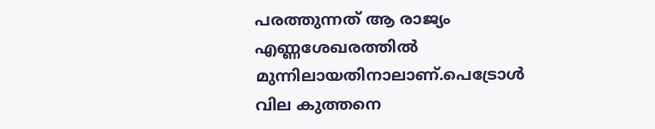പരത്തുന്നത് ആ രാജ്യം എണ്ണശേഖരത്തില്‍ മുന്നിലായതിനാലാണ്.പെട്രോള്‍ വില കുത്തനെ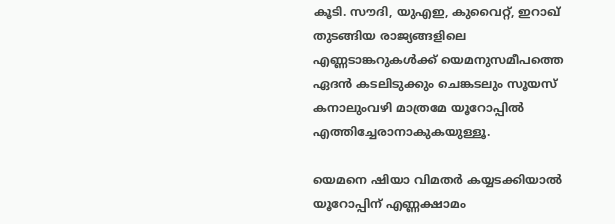കൂടി. സൗദി, യുഎഇ, കുവൈറ്റ്, ഇറാഖ് തുടങ്ങിയ രാജ്യങ്ങളിലെ എണ്ണടാങ്കറുകള്‍ക്ക് യെമനുസമീപത്തെ ഏദന്‍ കടലിടുക്കും ചെങ്കടലും സൂയസ് കനാലുംവഴി മാത്രമേ യൂറോപ്പില്‍ എത്തിച്ചേരാനാകുകയുള്ളൂ.

യെമനെ ഷിയാ വിമതര്‍ കയ്യടക്കിയാല്‍ യൂറോപ്പിന് എണ്ണക്ഷാമം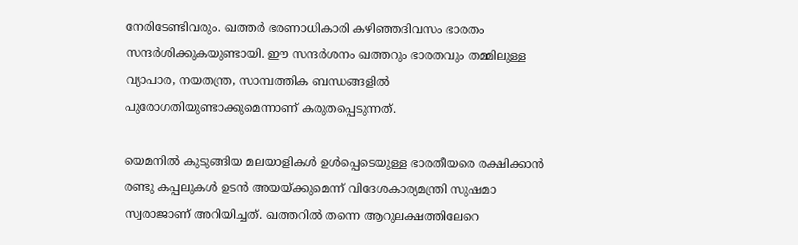നേരിടേണ്ടിവരും. ഖത്തര്‍ ഭരണാധികാരി കഴിഞ്ഞദിവസം ഭാരതം സന്ദര്‍ശിക്കുകയുണ്ടായി. ഈ സന്ദര്‍ശനം ഖത്തറും ഭാരതവും തമ്മിലുള്ള വ്യാപാര, നയതന്ത്ര, സാമ്പത്തിക ബന്ധങ്ങളില്‍ പുരോഗതിയുണ്ടാക്കുമെന്നാണ് കരുതപ്പെടുന്നത്.

യെമനില്‍ കുടുങ്ങിയ മലയാളികള്‍ ഉള്‍പ്പെടെയുള്ള ഭാരതീയരെ രക്ഷിക്കാന്‍ രണ്ടു കപ്പലുകള്‍ ഉടന്‍ അയയ്‌ക്കുമെന്ന് വിദേശകാര്യമന്ത്രി സുഷമാ സ്വരാജാണ് അറിയിച്ചത്. ഖത്തറില്‍ തന്നെ ആറുലക്ഷത്തിലേറെ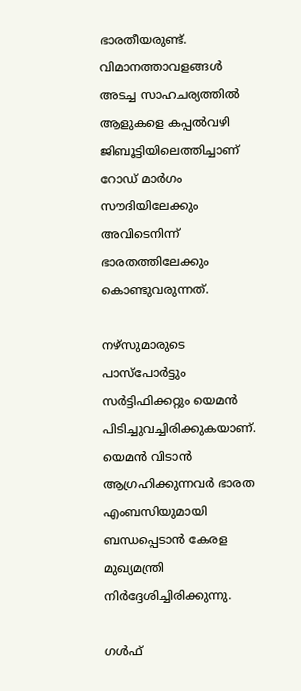ഭാരതീയരുണ്ട്. വിമാനത്താവളങ്ങള്‍ അടച്ച സാഹചര്യത്തില്‍ ആളുകളെ കപ്പല്‍വഴി ജിബൂട്ടിയിലെത്തിച്ചാണ് റോഡ് മാര്‍ഗം സൗദിയിലേക്കും അവിടെനിന്ന് ഭാരതത്തിലേക്കും കൊണ്ടുവരുന്നത്.

നഴ്‌സുമാരുടെ പാസ്‌പോര്‍ട്ടും സര്‍ട്ടിഫിക്കറ്റും യെമന്‍ പിടിച്ചുവച്ചിരിക്കുകയാണ്. യെമന്‍ വിടാന്‍ ആഗ്രഹിക്കുന്നവര്‍ ഭാരത എംബസിയുമായി ബന്ധപ്പെടാന്‍ കേരള മുഖ്യമന്ത്രി നിര്‍ദ്ദേശിച്ചിരിക്കുന്നു.

ഗള്‍ഫ്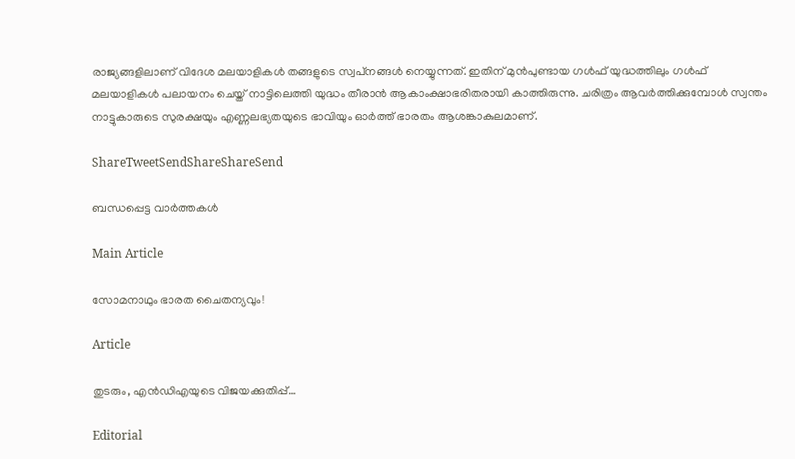രാജ്യങ്ങളിലാണ് വിദേശ മലയാളികള്‍ തങ്ങളുടെ സ്വപ്‌നങ്ങള്‍ നെയ്യുന്നത്. ഇതിന് മുന്‍പുണ്ടായ ഗള്‍ഫ് യുദ്ധത്തിലും ഗള്‍ഫ് മലയാളികള്‍ പലായനം ചെയ്ത് നാട്ടിലെത്തി യുദ്ധം തീരാന്‍ ആകാംക്ഷാഭരിതരായി കാത്തിരുന്നു. ചരിത്രം ആവര്‍ത്തിക്കുമ്പോള്‍ സ്വന്തം നാട്ടുകാരുടെ സുരക്ഷയും എണ്ണലഭ്യതയുടെ ഭാവിയും ഓര്‍ത്ത് ഭാരതം ആശങ്കാകുലമാണ്.

ShareTweetSendShareShareSend

ബന്ധപ്പെട്ട വാര്‍ത്തകള്‍

Main Article

സോമനാഥും ഭാരത ചൈതന്യവും!

Article

തുടരും, എന്‍ഡിഎയുടെ വിജയക്കുതിപ്പ്…

Editorial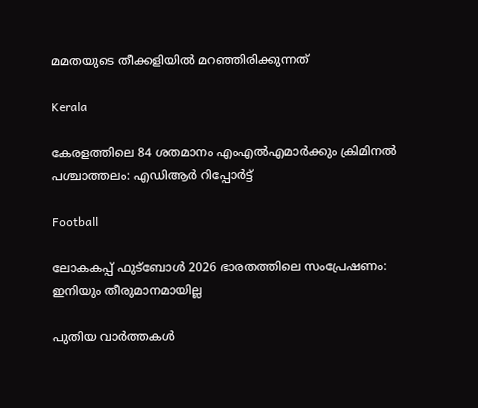മമതയുടെ തീക്കളിയില്‍ മറഞ്ഞിരിക്കുന്നത്

Kerala

കേരളത്തിലെ 84 ശതമാനം എംഎൽഎമാർക്കും ക്രിമിനൽ പശ്ചാത്തലം: എഡിആർ റിപ്പോർട്ട്

Football

ലോകകപ്പ് ഫുട്‌ബോള്‍ 2026 ഭാരതത്തിലെ സംപ്രേഷണം: ഇനിയും തീരുമാനമായില്ല

പുതിയ വാര്‍ത്തകള്‍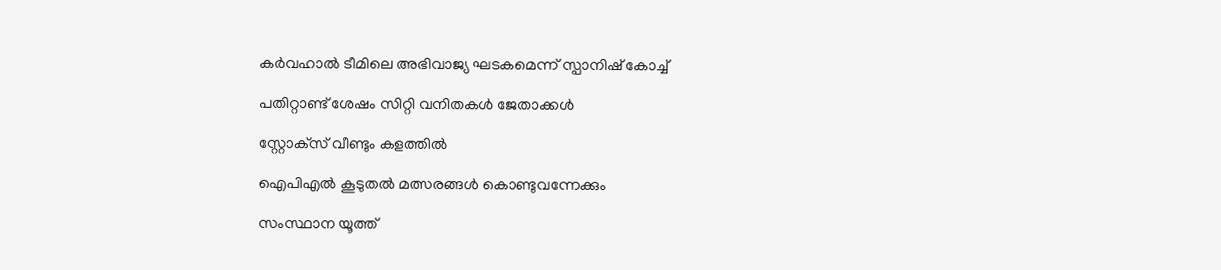കര്‍വഹാല്‍ ടീമിലെ അഭിവാജ്യ ഘടകമെന്ന് സ്പാനിഷ് കോച്ച്

പതിറ്റാണ്ട് ശേഷം സിറ്റി വനിതകള്‍ ജേതാക്കള്‍

സ്റ്റോക്‌സ് വീണ്ടും കളത്തില്‍

ഐപിഎല്‍ കൂടുതല്‍ മത്സരങ്ങള്‍ കൊണ്ടുവന്നേക്കും

സംസ്ഥാന യൂത്ത്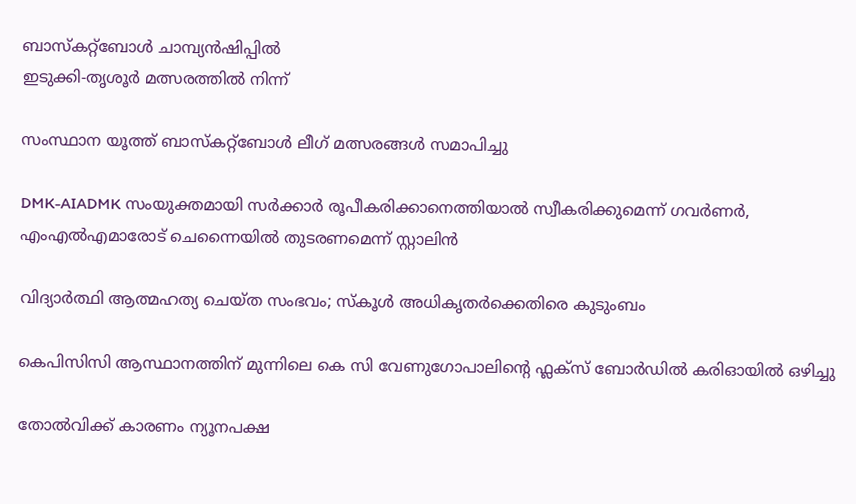ബാസ്‌കറ്റ്‌ബോള്‍ ചാമ്പ്യന്‍ഷിപ്പില്‍
ഇടുക്കി-തൃശൂര്‍ മത്സരത്തില്‍ നിന്ന്‌

സംസ്ഥാന യൂത്ത് ബാസ്‌കറ്റ്‌ബോള്‍ ലീഗ് മത്സരങ്ങള്‍ സമാപിച്ചു

DMK-AIADMK സംയുക്തമായി സർക്കാർ രൂപീകരിക്കാനെത്തിയാൽ സ്വീകരിക്കുമെന്ന് ഗവർണർ, എംഎൽഎമാരോട് ചെന്നൈയിൽ തുടരണമെന്ന് സ്റ്റാലിൻ

വിദ്യാര്‍ത്ഥി ആത്മഹത്യ ചെയ്ത സംഭവം; സ്‌കൂള്‍ അധികൃതര്‍ക്കെതിരെ കുടുംബം

കെപിസിസി ആസ്ഥാനത്തിന് മുന്നിലെ കെ സി വേണുഗോപാലിന്റെ ഫ്ലക്സ് ബോർഡിൽ കരിഓയിൽ ഒഴിച്ചു

തോല്‍വിക്ക് കാരണം ന്യൂനപക്ഷ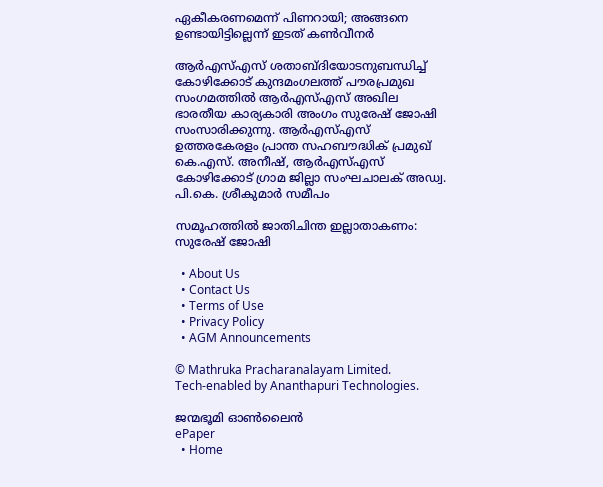ഏകീകരണമെന്ന് പിണറായി; അങ്ങനെ ഉണ്ടായിട്ടില്ലെന്ന് ഇടത് കണ്‍വീനര്‍

ആര്‍എസ്എസ് ശതാബ്ദിയോടനുബന്ധിച്ച് കോഴിക്കോട് കുന്ദമംഗലത്ത് പൗരപ്രമുഖ സംഗമത്തില്‍ ആര്‍എസ്എസ് അഖില ഭാരതീയ കാര്യകാരി അംഗം സുരേഷ് ജോഷി സംസാരിക്കുന്നു. ആര്‍എസ്എസ് ഉത്തരകേരളം പ്രാന്ത സഹബൗദ്ധിക് പ്രമുഖ് കെ.എസ്. അനീഷ്, ആര്‍എസ്എസ് കോഴിക്കോട് ഗ്രാമ ജില്ലാ സംഘചാലക് അഡ്വ. പി.കെ. ശ്രീകുമാര്‍ സമീപം

സമൂഹത്തില്‍ ജാതിചിന്ത ഇല്ലാതാകണം: സുരേഷ് ജോഷി

  • About Us
  • Contact Us
  • Terms of Use
  • Privacy Policy
  • AGM Announcements

© Mathruka Pracharanalayam Limited.
Tech-enabled by Ananthapuri Technologies.

ജന്മഭൂമി ഓണ്‍ലൈന്‍
ePaper
  • Home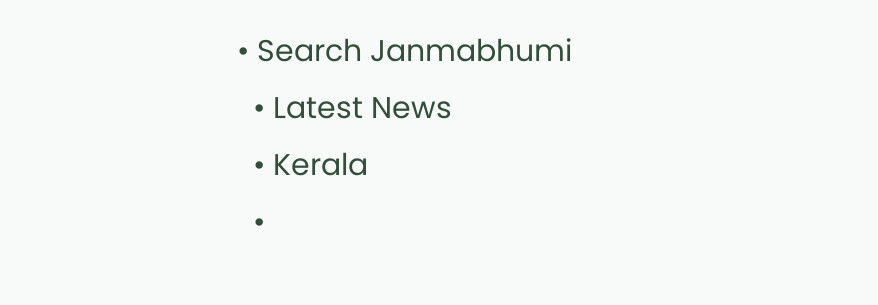• Search Janmabhumi
  • Latest News
  • Kerala
  •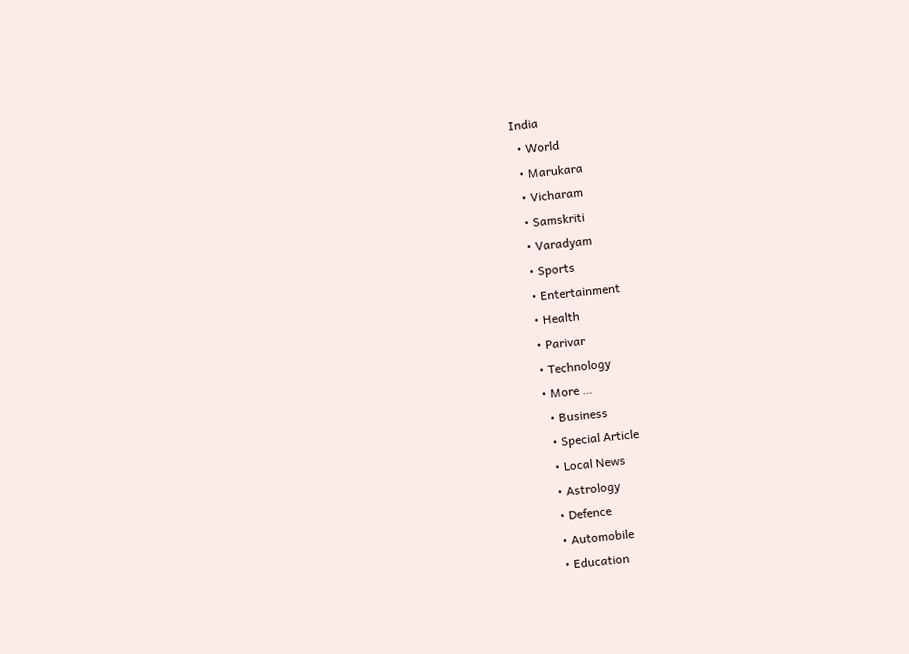India
  • World
  • Marukara
  • Vicharam
  • Samskriti
  • Varadyam
  • Sports
  • Entertainment
  • Health
  • Parivar
  • Technology
  • More …
    • Business
    • Special Article
    • Local News
    • Astrology
    • Defence
    • Automobile
    • Education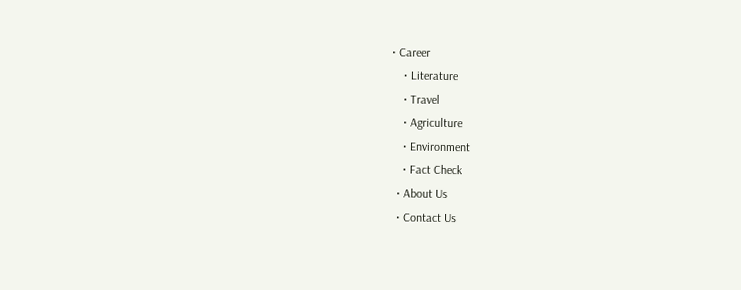• Career
    • Literature
    • Travel
    • Agriculture
    • Environment
    • Fact Check
  • About Us
  • Contact Us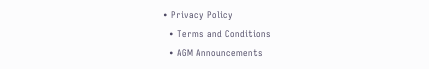• Privacy Policy
  • Terms and Conditions
  • AGM Announcements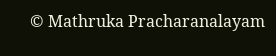© Mathruka Pracharanalayam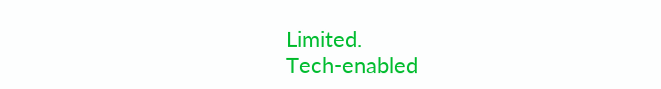Limited.
Tech-enabled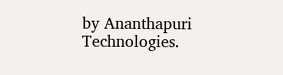by Ananthapuri Technologies.